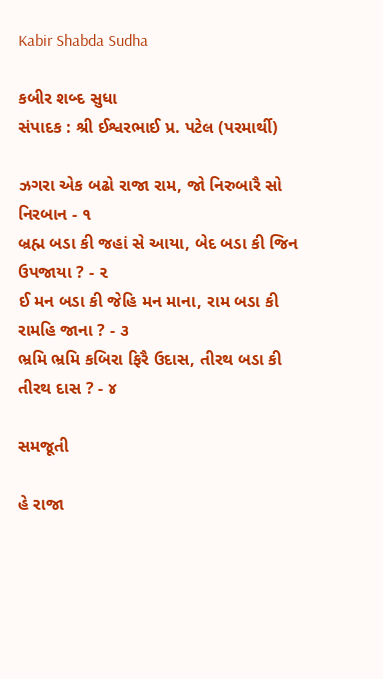Kabir Shabda Sudha

કબીર શબ્દ સુધા
સંપાદક : શ્રી ઈશ્વરભાઈ પ્ર. પટેલ (પરમાર્થી)

ઝગરા એક બઢો રાજા રામ, જો નિરુબારૈ સો નિરબાન - ૧
બ્રહ્મ બડા કી જહાં સે આયા, બેદ બડા કી જિન ઉપજાયા ? - ૨
ઈ મન બડા કી જેહિ મન માના, રામ બડા કી રામહિ જાના ? - ૩
ભ્રમિ ભ્રમિ કબિરા ફિરૈ ઉદાસ, તીરથ બડા કી તીરથ દાસ ? - ૪

સમજૂતી

હે રાજા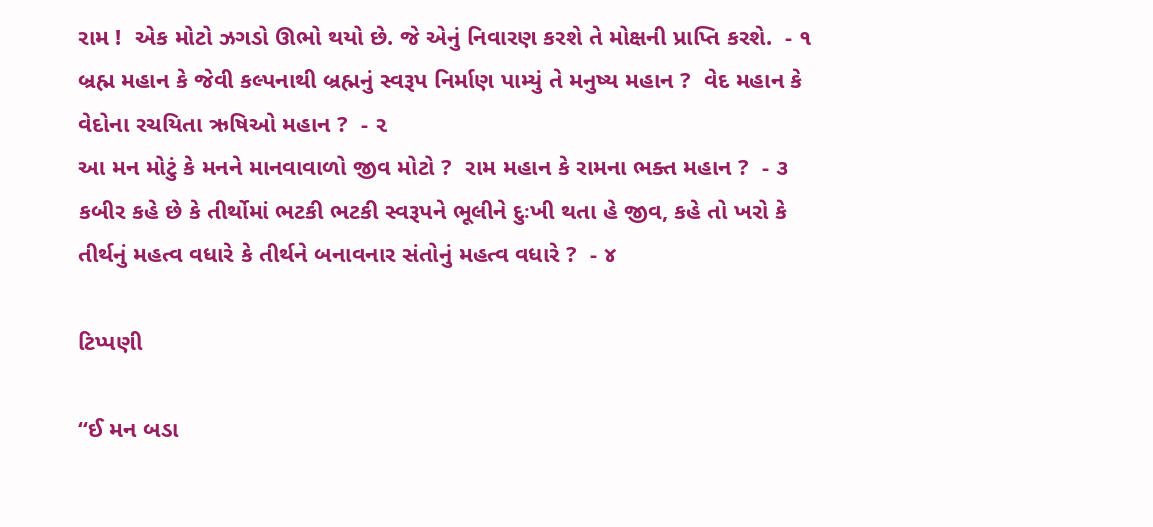રામ !  એક મોટો ઝગડો ઊભો થયો છે. જે એનું નિવારણ કરશે તે મોક્ષની પ્રાપ્તિ કરશે.  - ૧
બ્રહ્મ મહાન કે જેવી કલ્પનાથી બ્રહ્મનું સ્વરૂપ નિર્માણ પામ્યું તે મનુષ્ય મહાન ?  વેદ મહાન કે વેદોના રચયિતા ઋષિઓ મહાન ?  - ૨
આ મન મોટું કે મનને માનવાવાળો જીવ મોટો ?  રામ મહાન કે રામના ભક્ત મહાન ?  - ૩
કબીર કહે છે કે તીર્થોમાં ભટકી ભટકી સ્વરૂપને ભૂલીને દુઃખી થતા હે જીવ, કહે તો ખરો કે તીર્થનું મહત્વ વધારે કે તીર્થને બનાવનાર સંતોનું મહત્વ વધારે ?  - ૪

ટિપ્પણી

“ઈ મન બડા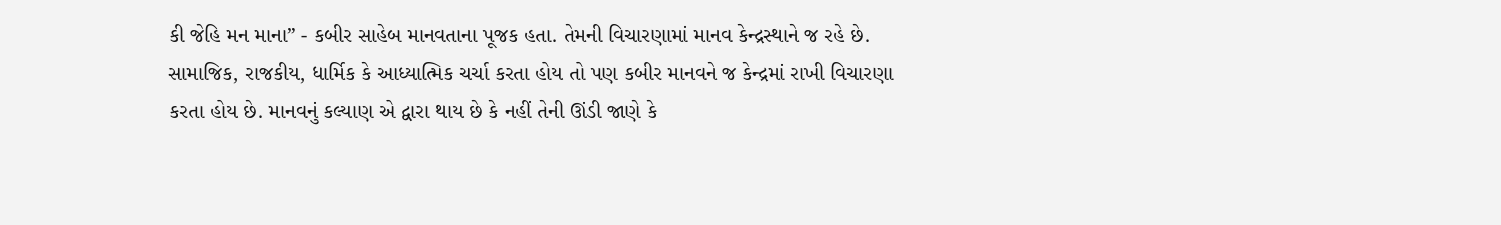કી જેહિ મન માના” - કબીર સાહેબ માનવતાના પૂજક હતા. તેમની વિચારણામાં માનવ કેન્દ્રસ્થાને જ રહે છે. સામાજિક, રાજકીય, ધાર્મિક કે આધ્યાત્મિક ચર્ચા કરતા હોય તો પણ કબીર માનવને જ કેન્દ્રમાં રાખી વિચારણા કરતા હોય છે. માનવનું કલ્યાણ એ દ્વારા થાય છે કે નહીં તેની ઊંડી જાણે કે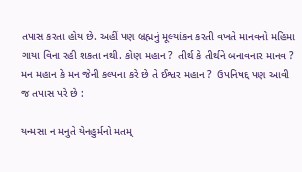તપાસ કરતા હોય છે. અહીં પણ બ્રહ્મનું મૂલ્યાંકન કરતી વખતે માનવનો મહિમા ગાયા વિના રહી શકતા નથી. કોણ મહાન ?  તીર્થ કે તીર્થને બનાવનાર માનવ ?  મન મહાન કે મન જેની કલ્પના કરે છે તે ઈશ્વર મહાન ?  ઉપનિષદ્દ પણ આવી જ તપાસ પરે છે :

યન્મસા ન મનુતે યેનહુર્મનો મતમ્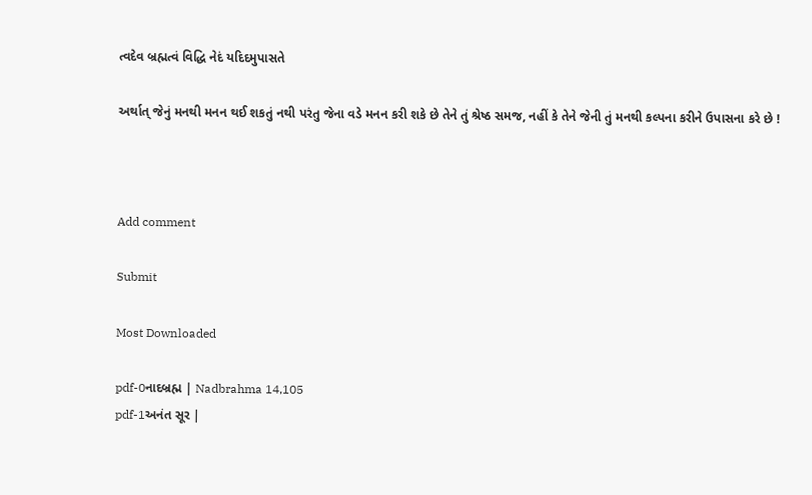ત્વદેવ બ્રહ્મત્વં વિદ્ધિ નેદં યદિદમુપાસતે

અર્થાત્ જેનું મનથી મનન થઈ શકતું નથી પરંતુ જેના વડે મનન કરી શકે છે તેને તું શ્રેષ્ઠ સમજ, નહીં કે તેને જેની તું મનથી કલ્પના કરીને ઉપાસના કરે છે !



Add comment

Submit

Most Downloaded

pdf-0નાદબ્રહ્મ | Nadbrahma 14,105
pdf-1અનંત સૂર |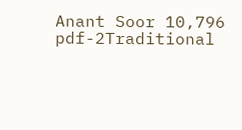Anant Soor 10,796
pdf-2Traditional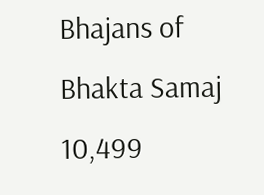Bhajans of Bhakta Samaj 10,499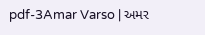pdf-3Amar Varso | અમર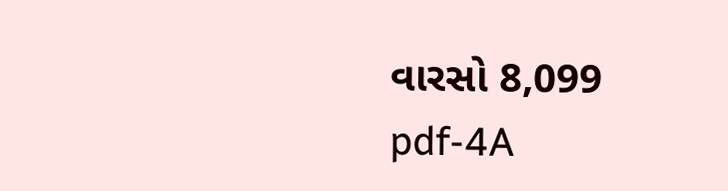વારસો 8,099
pdf-4A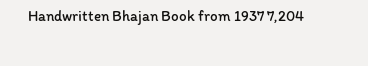Handwritten Bhajan Book from 1937 7,204